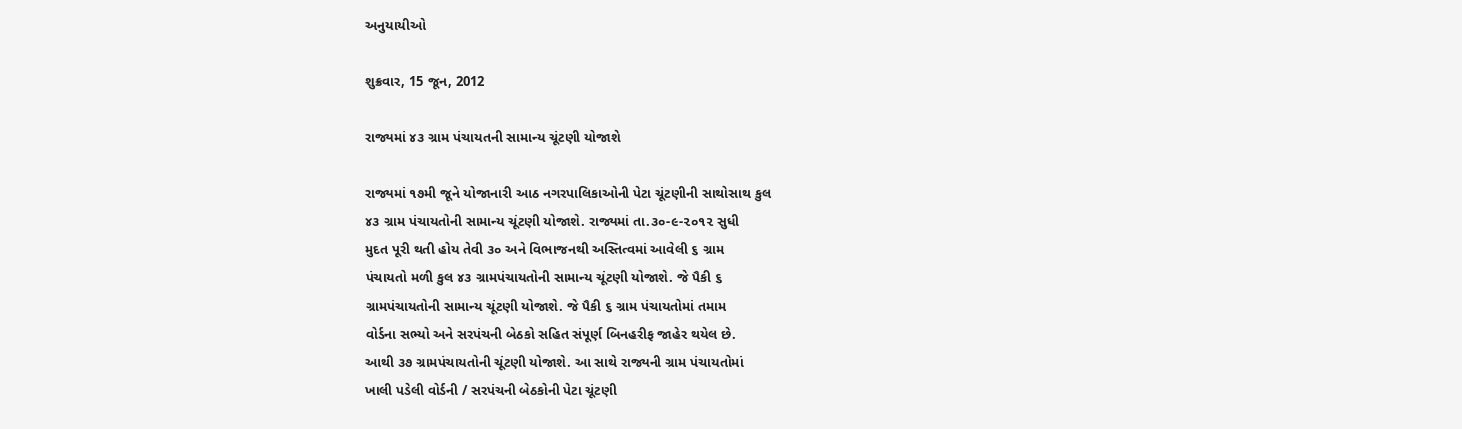અનુયાયીઓ

શુક્રવાર, 15 જૂન, 2012

રાજ્યમાં ૪૩ ગ્રામ પંચાયતની સામાન્ય ચૂંટણી યોજાશે

રાજ્યમાં ૧૭મી જૂને યોજાનારી આઠ નગરપાલિકાઓની પેટા ચૂંટણીની સાથોસાથ કુલ
૪૩ ગ્રામ પંચાયતોની સામાન્ય ચૂંટણી યોજાશે. રાજ્યમાં તા.૩૦-૯-૨૦૧૨ સુધી
મુદત પૂરી થતી હોય તેવી ૩૦ અને વિભાજનથી અસ્તિત્વમાં આવેલી ૬ ગ્રામ
પંચાયતો મળી કુલ ૪૩ ગ્રામપંચાયતોની સામાન્ય ચૂંટણી યોજાશે. જે પૈકી ૬
ગ્રામપંચાયતોની સામાન્ય ચૂંટણી યોજાશે. જે પૈકી ૬ ગ્રામ પંચાયતોમાં તમામ
વોર્ડના સભ્યો અને સરપંચની બેઠકો સહિત સંપૂર્ણ બિનહરીફ જાહેર થયેલ છે.
આથી ૩૭ ગ્રામપંચાયતોની ચૂંટણી યોજાશે. આ સાથે રાજ્યની ગ્રામ પંચાયતોમાં
ખાલી પડેલી વોર્ડની / સરપંચની બેઠકોની પેટા ચૂંટણી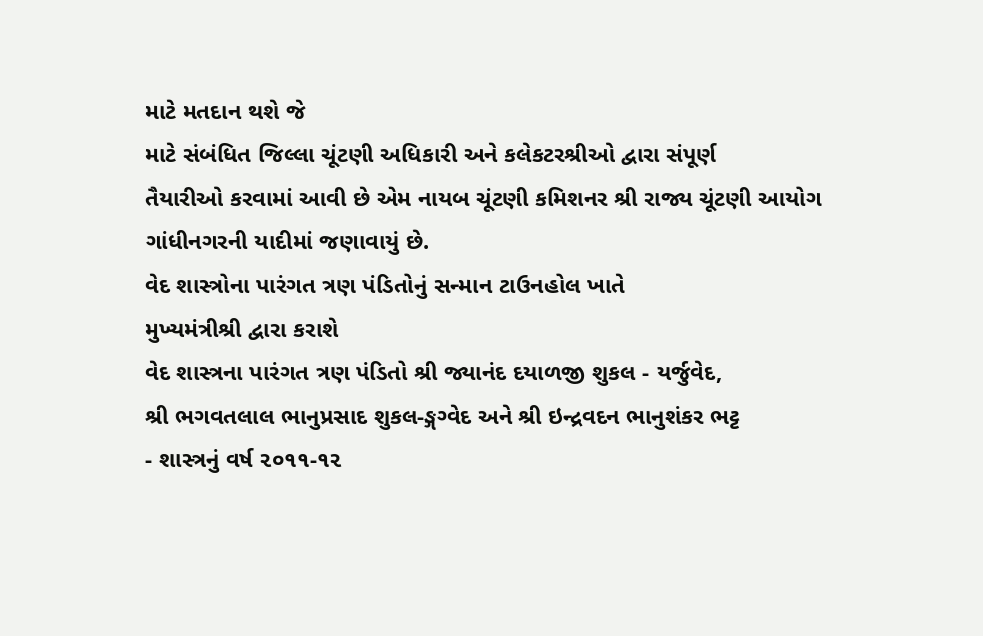માટે મતદાન થશે જે
માટે સંબંધિત જિલ્લા ચૂંટણી અધિકારી અને કલેકટરશ્રીઓ દ્વારા સંપૂર્ણ
તૈયારીઓ કરવામાં આવી છે એમ નાયબ ચૂંટણી કમિશનર શ્રી રાજ્ય ચૂંટણી આયોગ
ગાંધીનગરની યાદીમાં જણાવાયું છે.
વેદ શાસ્ત્રોના પારંગત ત્રણ પંડિતોનું સન્માન ટાઉનહોલ ખાતે
મુખ્યમંત્રીશ્રી દ્વારા કરાશે
વેદ શાસ્ત્રના પારંગત ત્રણ પંડિતો શ્રી જ્યાનંદ દયાળજી શુકલ - યર્જુવેદ,
શ્રી ભગવતલાલ ભાનુપ્રસાદ શુકલ-ઙ્ગગ્વેદ અને શ્રી ઇન્દ્રવદન ભાનુશંકર ભટ્ટ
- શાસ્ત્રનું વર્ષ ૨૦૧૧-૧૨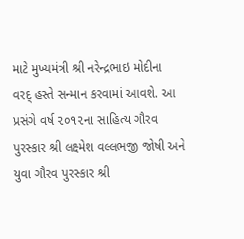માટે મુખ્યમંત્રી શ્રી નરેન્દ્રભાઇ મોદીના
વરદ્‍ હસ્તે સન્માન કરવામાં આવશે. આ પ્રસંગે વર્ષ ૨૦૧૨ના સાહિત્ય ગૌરવ
પુરસ્કાર શ્રી લક્ષ્મેશ વલ્લભજી જોષી અને યુવા ગૌરવ પુરસ્કાર શ્રી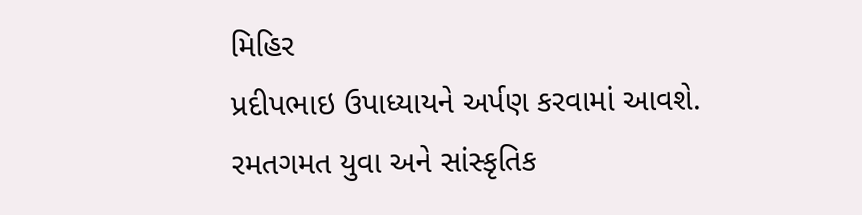મિહિર
પ્રદીપભાઇ ઉપાધ્યાયને અર્પણ કરવામાં આવશે.
રમતગમત યુવા અને સાંસ્કૃતિક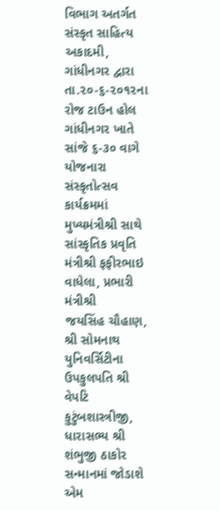વિભાગ અતર્ગત સંસ્કૃત સાહિત્ય
અકાદમી, ગાંધીનગર દ્વારા તા.૨૦-૬-૨૦૧૨ના રોજ ટાઉન હોલ ગાંધીનગર ખાતે
સાંજે ૬-૩૦ વાગે યોજનારા સંસ્કૃતોત્સવ કાર્યક્રમમાં મુખ્યમંત્રીશ્રી સાથે
સાંસ્કૃતિક પ્રવૃતિ મંત્રીશ્રી ફફીરભાઇ વાધેલા, પ્રભારી મંત્રીશ્રી
જયસિંહ ચૌહાણ, શ્રી સોમનાથ યુનિવર્સિટીના ઉપકુલપતિ શ્રી વેપટિ
કુટુંબશાસ્ત્રીજી, ધારાસભ્ય શ્રી શંભુજી ઠાકોર સન્માનમાં જોડાશે એમ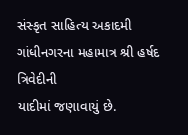સંસ્કૃત સાહિત્ય અકાદમી ગાંધીનગરના મહામાત્ર શ્રી હર્ષદ ત્રિવેદીની
યાદીમાં જણાવાયું છે.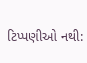ટિપ્પણીઓ નથી: